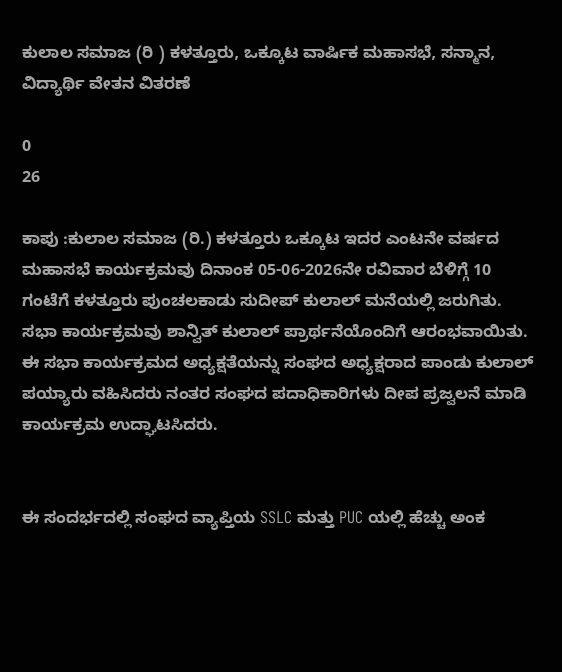ಕುಲಾಲ ಸಮಾಜ (ರಿ ) ಕಳತ್ತೂರು, ಒಕ್ಕೂಟ ವಾರ್ಷಿಕ ಮಹಾಸಭೆ, ಸನ್ಮಾನ, ವಿದ್ಯಾರ್ಥಿ ವೇತನ ವಿತರಣೆ

0
26

ಕಾಪು :ಕುಲಾಲ ಸಮಾಜ (ರಿ.) ಕಳತ್ತೂರು ಒಕ್ಕೂಟ ಇದರ ಎಂಟನೇ ವರ್ಷದ ಮಹಾಸಭೆ ಕಾರ್ಯಕ್ರಮವು ದಿನಾಂಕ 05-06-2026ನೇ ರವಿವಾರ ಬೆಳಿಗ್ಗೆ 10 ಗಂಟೆಗೆ ಕಳತ್ತೂರು ಪುಂಚಲಕಾಡು ಸುದೀಪ್ ಕುಲಾಲ್ ಮನೆಯಲ್ಲಿ ಜರುಗಿತು.
ಸಭಾ ಕಾರ್ಯಕ್ರಮವು ಶಾನ್ವಿತ್ ಕುಲಾಲ್ ಪ್ರಾರ್ಥನೆಯೊಂದಿಗೆ ಆರಂಭವಾಯಿತು. ಈ ಸಭಾ ಕಾರ್ಯಕ್ರಮದ ಅಧ್ಯಕ್ಷತೆಯನ್ನು ಸಂಘದ ಅಧ್ಯಕ್ಷರಾದ ಪಾಂಡು ಕುಲಾಲ್ ಪಯ್ಯಾರು ವಹಿಸಿದರು ನಂತರ ಸಂಘದ ಪದಾಧಿಕಾರಿಗಳು ದೀಪ ಪ್ರಜ್ವಲನೆ ಮಾಡಿ ಕಾರ್ಯಕ್ರಮ ಉದ್ಘಾಟಸಿದರು.


ಈ ಸಂದರ್ಭದಲ್ಲಿ ಸಂಘದ ವ್ಯಾಪ್ತಿಯ SSLC ಮತ್ತು PUC ಯಲ್ಲಿ ಹೆಚ್ಚು ಅಂಕ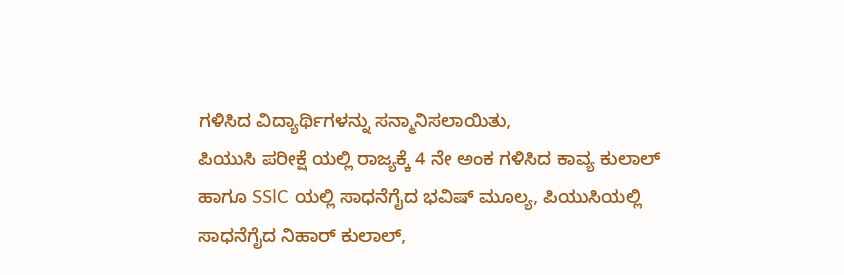ಗಳಿಸಿದ ವಿದ್ಯಾರ್ಥಿಗಳನ್ನು ಸನ್ಮಾನಿಸಲಾಯಿತು,
ಪಿಯುಸಿ ಪರೀಕ್ಷೆ ಯಲ್ಲಿ ರಾಜ್ಯಕ್ಕೆ 4 ನೇ ಅಂಕ ಗಳಿಸಿದ ಕಾವ್ಯ ಕುಲಾಲ್ ಹಾಗೂ SSlC ಯಲ್ಲಿ ಸಾಧನೆಗೈದ ಭವಿಷ್ ಮೂಲ್ಯ, ಪಿಯುಸಿಯಲ್ಲಿ ಸಾಧನೆಗೈದ ನಿಹಾರ್ ಕುಲಾಲ್,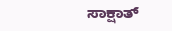ಸಾಕ್ಷಾತ್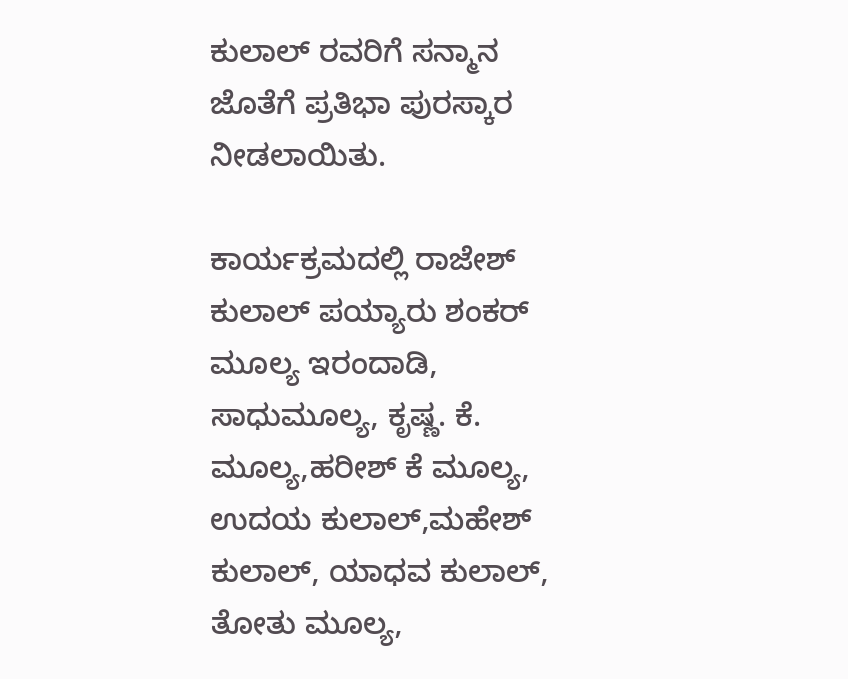ಕುಲಾಲ್ ರವರಿಗೆ ಸನ್ಮಾನ ಜೊತೆಗೆ ಪ್ರತಿಭಾ ಪುರಸ್ಕಾರ ನೀಡಲಾಯಿತು.

ಕಾರ್ಯಕ್ರಮದಲ್ಲಿ ರಾಜೇಶ್ ಕುಲಾಲ್ ಪಯ್ಯಾರು ಶಂಕರ್ ಮೂಲ್ಯ ಇರಂದಾಡಿ, ಸಾಧುಮೂಲ್ಯ, ಕೃಷ್ಣ. ಕೆ. ಮೂಲ್ಯ,ಹರೀಶ್ ಕೆ ಮೂಲ್ಯ, ಉದಯ ಕುಲಾಲ್,ಮಹೇಶ್ ಕುಲಾಲ್, ಯಾಧವ ಕುಲಾಲ್, ತೋತು ಮೂಲ್ಯ,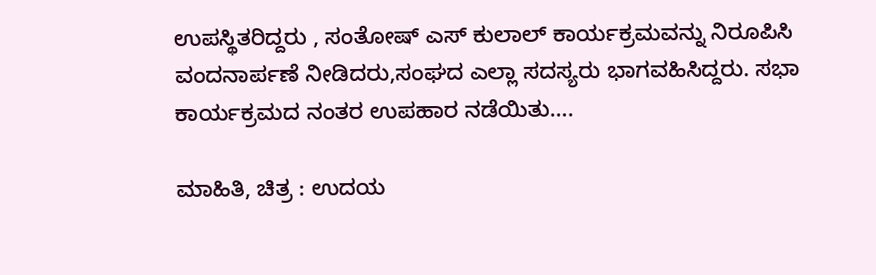ಉಪಸ್ಥಿತರಿದ್ದರು , ಸಂತೋಷ್ ಎಸ್ ಕುಲಾಲ್ ಕಾರ್ಯಕ್ರಮವನ್ನು ನಿರೂಪಿಸಿ ವಂದನಾರ್ಪಣೆ ನೀಡಿದರು,ಸಂಘದ ಎಲ್ಲಾ ಸದಸ್ಯರು ಭಾಗವಹಿಸಿದ್ದರು. ಸಭಾ ಕಾರ್ಯಕ್ರಮದ ನಂತರ ಉಪಹಾರ ನಡೆಯಿತು….

ಮಾಹಿತಿ, ಚಿತ್ರ : ಉದಯ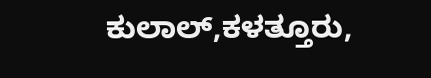ಕುಲಾಲ್,ಕಳತ್ತೂರು,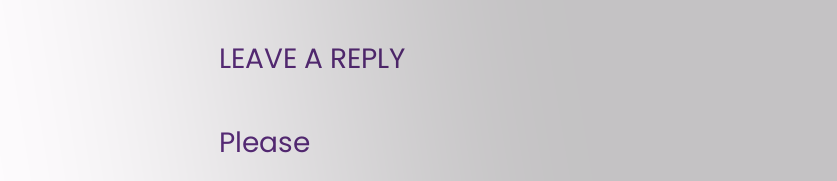LEAVE A REPLY

Please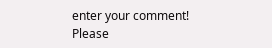enter your comment!
Please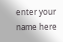enter your name here